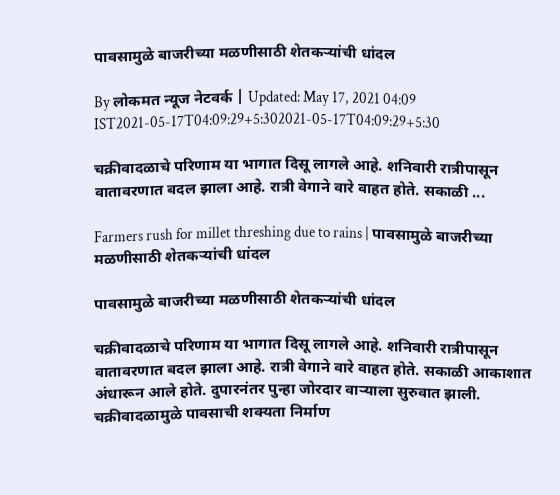पावसामुळे बाजरीच्या मळणीसाठी शेतकऱ्यांची धांदल

By लोकमत न्यूज नेटवर्क | Updated: May 17, 2021 04:09 IST2021-05-17T04:09:29+5:302021-05-17T04:09:29+5:30

चक्रीवादळाचे परिणाम या भागात दिसू लागले आहे. शनिवारी रात्रीपासून वातावरणात बदल झाला आहे. रात्री वेगाने वारे वाहत होते. सकाळी ...

Farmers rush for millet threshing due to rains | पावसामुळे बाजरीच्या मळणीसाठी शेतकऱ्यांची धांदल

पावसामुळे बाजरीच्या मळणीसाठी शेतकऱ्यांची धांदल

चक्रीवादळाचे परिणाम या भागात दिसू लागले आहे. शनिवारी रात्रीपासून वातावरणात बदल झाला आहे. रात्री वेगाने वारे वाहत होते. सकाळी आकाशात अंधारून आले होते. दुपारनंतर पुन्हा जोरदार वाऱ्याला सुरुवात झाली. चक्रीवादळामुळे पावसाची शक्यता निर्माण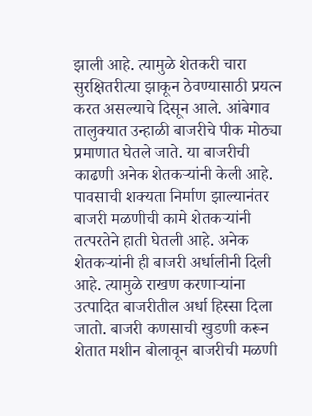झाली आहे. त्यामुळे शेतकरी चारा सुरक्षितरीत्या झाकून ठेवण्यासाठी प्रयत्न करत असल्याचे दिसून आले. आंबेगाव तालुक्यात उन्हाळी बाजरीचे पीक मोठ्या प्रमाणात घेतले जाते. या बाजरीची काढणी अनेक शेतकऱ्यांनी केली आहे. पावसाची शक्यता निर्माण झाल्यानंतर बाजरी मळणीची कामे शेतकऱ्यांनी तत्परतेने हाती घेतली आहे. अनेक शेतकऱ्यांनी ही बाजरी अर्धालीनी दिली आहे. त्यामुळे राखण करणाऱ्यांना उत्पादित बाजरीतील अर्धा हिस्सा दिला जातो. बाजरी कणसाची खुडणी करून शेतात मशीन बोलावून बाजरीची मळणी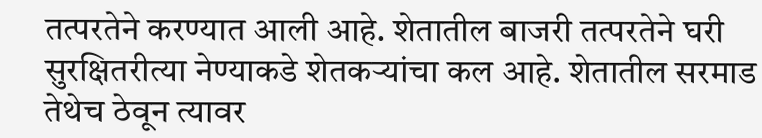तत्परतेने करण्यात आली आहे. शेतातील बाजरी तत्परतेने घरी सुरक्षितरीत्या नेण्याकडे शेतकऱ्यांचा कल आहे. शेतातील सरमाड तेथेच ठेवून त्यावर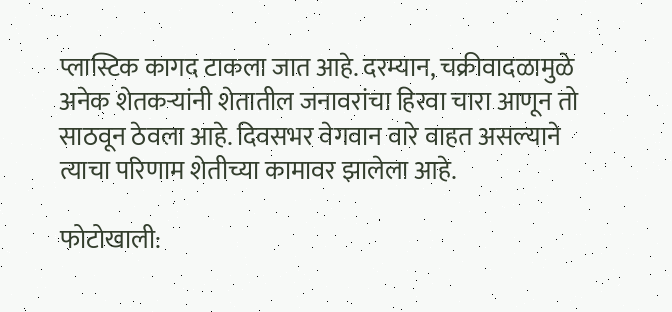प्लास्टिक कागद टाकला जात आहे. दरम्यान, चक्रीवादळामुळे अनेक शेतकऱ्यांनी शेतातील जनावरांचा हिरवा चारा आणून तो साठवून ठेवला आहे. दिवसभर वेगवान वारे वाहत असल्याने त्याचा परिणाम शेतीच्या कामावर झालेला आहे.

फोटोखाली: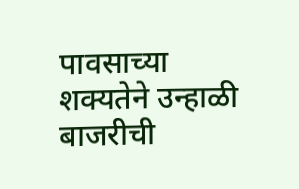पावसाच्या शक्यतेने उन्हाळी बाजरीची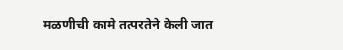मळणीची कामे तत्परतेने केली जात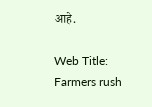आहे.

Web Title: Farmers rush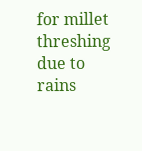for millet threshing due to rains